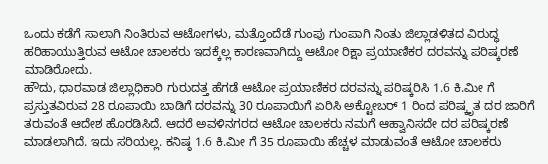ಒಂದು ಕಡೆಗೆ ಸಾಲಾಗಿ ನಿಂತಿರುವ ಆಟೋಗಳು, ಮತ್ತೊಂದೆಡೆ ಗುಂಪು ಗುಂಪಾಗಿ ನಿಂತು ಜಿಲ್ಲಾಡಳಿತದ ವಿರುದ್ಧ ಹರಿಹಾಯುತ್ತಿರುವ ಆಟೋ ಚಾಲಕರು ಇದಕ್ಕೆಲ್ಲ ಕಾರಣವಾಗಿದ್ದು ಆಟೋ ರಿಕ್ಷಾ ಪ್ರಯಾಣಿಕರ ದರವನ್ನು ಪರಿಷ್ಕರಣೆ ಮಾಡಿರೋದು.
ಹೌದು, ಧಾರವಾಡ ಜಿಲ್ಲಾಧಿಕಾರಿ ಗುರುದತ್ತ ಹೆಗಡೆ ಆಟೋ ಪ್ರಯಾಣಿಕರ ದರವನ್ನು ಪರಿಷ್ಕರಿಸಿ 1.6 ಕಿ.ಮೀ ಗೆ ಪ್ರಸ್ತುತವಿರುವ 28 ರೂಪಾಯಿ ಬಾಡಿಗೆ ದರವನ್ನು 30 ರೂಪಾಯಿಗೆ ಏರಿಸಿ ಅಕ್ಟೋಬರ್ 1 ರಿಂದ ಪರಿಷ್ಕೃತ ದರ ಜಾರಿಗೆ ತರುವಂತೆ ಆದೇಶ ಹೊರಡಿಸಿದೆ. ಆದರೆ ಅವಳಿನಗರದ ಆಟೋ ಚಾಲಕರು ನಮಗೆ ಆಹ್ವಾನಿಸದೇ ದರ ಪರಿಷ್ಕರಣೆ ಮಾಡಲಾಗಿದೆ. ಇದು ಸರಿಯಲ್ಲ. ಕನಿಷ್ಠ 1.6 ಕಿ.ಮೀ ಗೆ 35 ರೂಪಾಯಿ ಹೆಚ್ಚಳ ಮಾಡುವಂತೆ ಆಟೋ ಚಾಲಕರು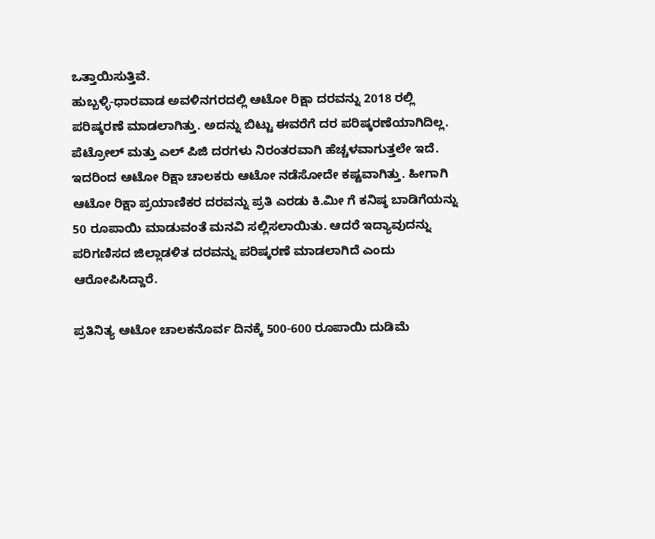ಒತ್ತಾಯಿಸುತ್ತಿವೆ.
ಹುಬ್ಬಳ್ಳಿ-ಧಾರವಾಡ ಅವಳಿನಗರದಲ್ಲಿ ಆಟೋ ರಿಕ್ಷಾ ದರವನ್ನು 2018 ರಲ್ಲಿ ಪರಿಷ್ಕರಣೆ ಮಾಡಲಾಗಿತ್ತು. ಅದನ್ನು ಬಿಟ್ಟು ಈವರೆಗೆ ದರ ಪರಿಷ್ಕರಣೆಯಾಗಿದಿಲ್ಲ. ಪೆಟ್ರೋಲ್ ಮತ್ತು ಎಲ್ ಪಿಜಿ ದರಗಳು ನಿರಂತರವಾಗಿ ಹೆಚ್ಚಳವಾಗುತ್ತಲೇ ಇದೆ. ಇದರಿಂದ ಆಟೋ ರಿಕ್ಷಾ ಚಾಲಕರು ಆಟೋ ನಡೆಸೋದೇ ಕಷ್ಟವಾಗಿತ್ತು. ಹೀಗಾಗಿ ಆಟೋ ರಿಕ್ಷಾ ಪ್ರಯಾಣಿಕರ ದರವನ್ನು ಪ್ರತಿ ಎರಡು ಕಿ.ಮೀ ಗೆ ಕನಿಷ್ಠ ಬಾಡಿಗೆಯನ್ನು 50 ರೂಪಾಯಿ ಮಾಡುವಂತೆ ಮನವಿ ಸಲ್ಲಿಸಲಾಯಿತು. ಆದರೆ ಇದ್ಯಾವುದನ್ನು ಪರಿಗಣಿಸದ ಜಿಲ್ಲಾಡಳಿತ ದರವನ್ನು ಪರಿಷ್ಕರಣೆ ಮಾಡಲಾಗಿದೆ ಎಂದು ಆರೋಪಿಸಿದ್ದಾರೆ.

ಪ್ರತಿನಿತ್ಯ ಆಟೋ ಚಾಲಕನೊರ್ವ ದಿನಕ್ಕೆ 500-600 ರೂಪಾಯಿ ದುಡಿಮೆ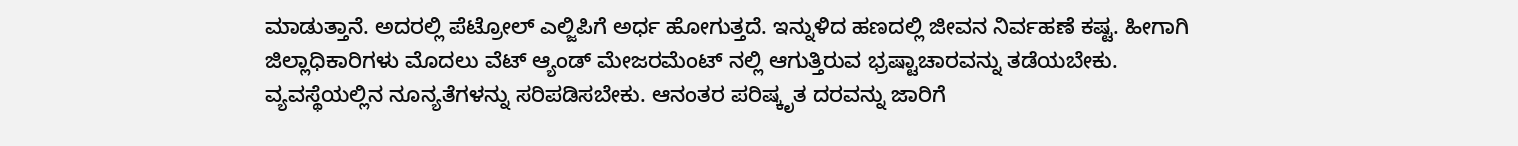ಮಾಡುತ್ತಾನೆ. ಅದರಲ್ಲಿ ಪೆಟ್ರೋಲ್ ಎಲ್ಜಿಪಿಗೆ ಅರ್ಧ ಹೋಗುತ್ತದೆ. ಇನ್ನುಳಿದ ಹಣದಲ್ಲಿ ಜೀವನ ನಿರ್ವಹಣೆ ಕಷ್ಟ. ಹೀಗಾಗಿ ಜಿಲ್ಲಾಧಿಕಾರಿಗಳು ಮೊದಲು ವೆಟ್ ಆ್ಯಂಡ್ ಮೇಜರಮೆಂಟ್ ನಲ್ಲಿ ಆಗುತ್ತಿರುವ ಭ್ರಷ್ಟಾಚಾರವನ್ನು ತಡೆಯಬೇಕು. ವ್ಯವಸ್ಥೆಯಲ್ಲಿನ ನೂನ್ಯತೆಗಳನ್ನು ಸರಿಪಡಿಸಬೇಕು. ಆನಂತರ ಪರಿಷ್ಕೃತ ದರವನ್ನು ಜಾರಿಗೆ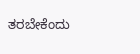ತರಬೇಕೆಂದು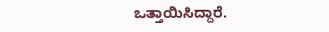ಒತ್ತಾಯಿಸಿದ್ದಾರೆ.